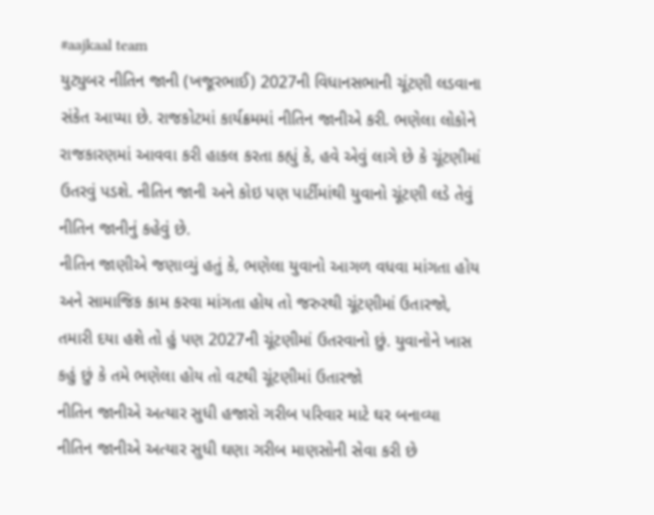#aajkaal team
યુટ્યુબર નીતિન જાની (ખજૂરભાઈ) 2027ની વિધાનસભાની ચૂંટણી લડવાના સંકેત આપ્યા છે. રાજકોટમાં કાર્યક્રમમાં નીતિન જાનીએ કરી. ભણેલા લોકોને રાજકારણમાં આવવા કરી હાકલ કરતા કહ્યું કે, હવે એવું લાગે છે કે ચૂંટણીમાં ઉતરવું પડશે. નીતિન જાની અને કોઇ પણ પાર્ટીમાંથી યુવાનો ચૂંટણી લડે તેવું નીતિન જાનીનું કહેવું છે.
નીતિન જાણીએ જણાવ્યું હતું કે, ભણેલા યુવાનો આગળ વધવા માંગતા હોય અને સામાજિક કામ કરવા માંગતા હોય તો જરુરથી ચૂંટણીમાં ઉતારજો, તમારી દયા હશે તો હું પણ 2027ની ચૂંટણીમાં ઉતરવાનો છું. યુવાનોને ખાસ કહું છું કે તમે ભણેલા હોય તો વટથી ચૂંટણીમાં ઉતારજો
નીતિન જાનીએ અત્યાર સુધી હજારો ગરીબ પરિવાર માટે ઘર બનાવ્યા
નીતિન જાનીએ અત્યાર સુધી ઘણા ગરીબ માણસોની સેવા કરી છે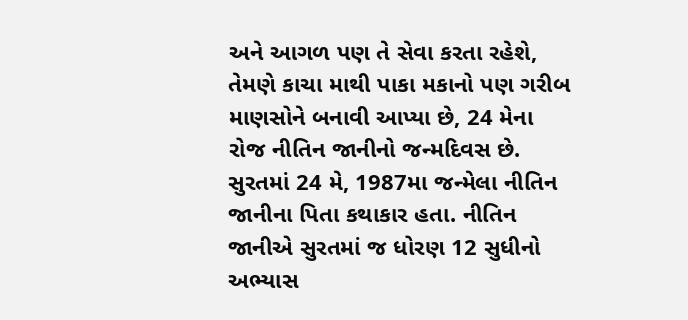અને આગળ પણ તે સેવા કરતા રહેશે, તેમણે કાચા માથી પાકા મકાનો પણ ગરીબ માણસોને બનાવી આપ્યા છે, 24 મેના રોજ નીતિન જાનીનો જન્મદિવસ છે. સુરતમાં 24 મે, 1987મા જન્મેલા નીતિન જાનીના પિતા કથાકાર હતા. નીતિન જાનીએ સુરતમાં જ ધોરણ 12 સુધીનો અભ્યાસ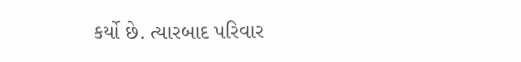કર્યો છે. ત્યારબાદ પરિવાર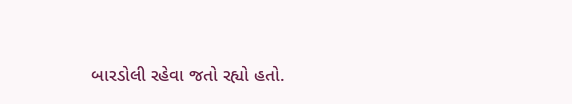બારડોલી રહેવા જતો રહ્યો હતો.